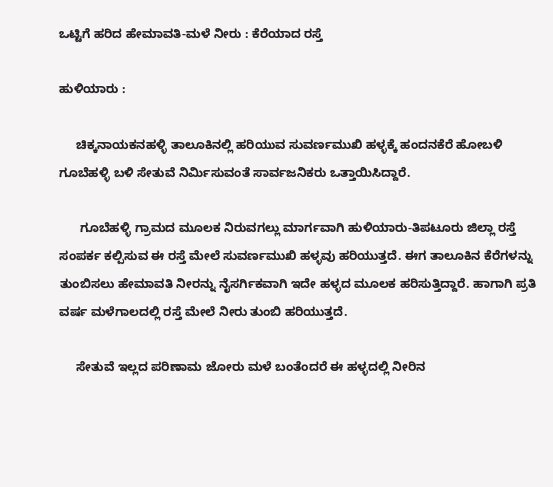ಒಟ್ಟಿಗೆ ಹರಿದ ಹೇಮಾವತಿ-ಮಳೆ ನೀರು : ಕೆರೆಯಾದ ರಸ್ತೆ

ಹುಳಿಯಾರು :

     ಚಿಕ್ಕನಾಯಕನಹಳ್ಳಿ ತಾಲೂಕಿನಲ್ಲಿ ಹರಿಯುವ ಸುವರ್ಣಮುಖಿ ಹಳ್ಳಕ್ಕೆ ಹಂದನಕೆರೆ ಹೋಬಳಿ ಗೂಬೆಹಳ್ಳಿ ಬಳಿ ಸೇತುವೆ ನಿರ್ಮಿಸುವಂತೆ ಸಾರ್ವಜನಿಕರು ಒತ್ತಾಯಿಸಿದ್ದಾರೆ.

      ಗೂಬೆಹಳ್ಳಿ ಗ್ರಾಮದ ಮೂಲಕ ನಿರುವಗಲ್ಲು ಮಾರ್ಗವಾಗಿ ಹುಳಿಯಾರು-ತಿಪಟೂರು ಜಿಲ್ಲಾ ರಸ್ತೆ ಸಂಪರ್ಕ ಕಲ್ಪಿಸುವ ಈ ರಸ್ತೆ ಮೇಲೆ ಸುವರ್ಣಮುಖಿ ಹಳ್ಳವು ಹರಿಯುತ್ತದೆ. ಈಗ ತಾಲೂಕಿನ ಕೆರೆಗಳನ್ನು ತುಂಬಿಸಲು ಹೇಮಾವತಿ ನೀರನ್ನು ನೈಸರ್ಗಿಕವಾಗಿ ಇದೇ ಹಳ್ಳದ ಮೂಲಕ ಹರಿಸುತ್ತಿದ್ದಾರೆ. ಹಾಗಾಗಿ ಪ್ರತಿ ವರ್ಷ ಮಳೆಗಾಲದಲ್ಲಿ ರಸ್ತೆ ಮೇಲೆ ನೀರು ತುಂಬಿ ಹರಿಯುತ್ತದೆ.

     ಸೇತುವೆ ಇಲ್ಲದ ಪರಿಣಾಮ ಜೋರು ಮಳೆ ಬಂತೆಂದರೆ ಈ ಹಳ್ಳದಲ್ಲಿ ನೀರಿನ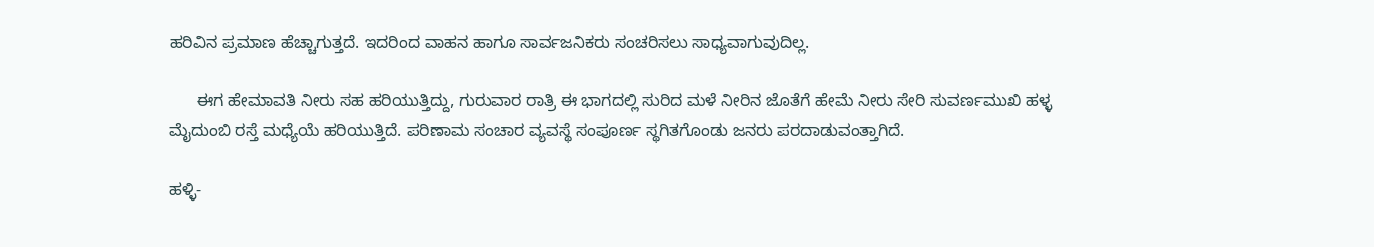ಹರಿವಿನ ಪ್ರಮಾಣ ಹೆಚ್ಚಾಗುತ್ತದೆ. ಇದರಿಂದ ವಾಹನ ಹಾಗೂ ಸಾರ್ವಜನಿಕರು ಸಂಚರಿಸಲು ಸಾಧ್ಯವಾಗುವುದಿಲ್ಲ.

      ಈಗ ಹೇಮಾವತಿ ನೀರು ಸಹ ಹರಿಯುತ್ತಿದ್ದು, ಗುರುವಾರ ರಾತ್ರಿ ಈ ಭಾಗದಲ್ಲಿ ಸುರಿದ ಮಳೆ ನೀರಿನ ಜೊತೆಗೆ ಹೇಮೆ ನೀರು ಸೇರಿ ಸುವರ್ಣಮುಖಿ ಹಳ್ಳ ಮೈದುಂಬಿ ರಸ್ತೆ ಮಧ್ಯೆಯೆ ಹರಿಯುತ್ತಿದೆ. ಪರಿಣಾಮ ಸಂಚಾರ ವ್ಯವಸ್ಥೆ ಸಂಪೂರ್ಣ ಸ್ಥಗಿತಗೊಂಡು ಜನರು ಪರದಾಡುವಂತ್ತಾಗಿದೆ.

ಹಳ್ಳಿ-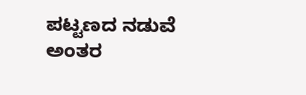ಪಟ್ಟಣದ ನಡುವೆ ಅಂತರ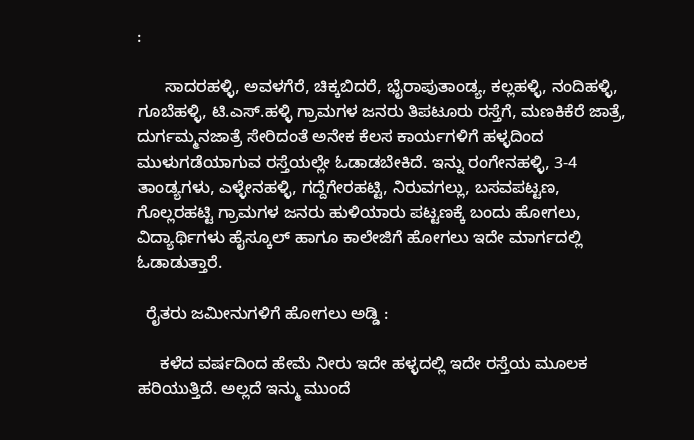:

      ಸಾದರಹಳ್ಳಿ, ಅವಳಗೆರೆ, ಚಿಕ್ಕಬಿದರೆ, ಭೈರಾಪುತಾಂಡ್ಯ, ಕಲ್ಲಹಳ್ಳಿ, ನಂದಿಹಳ್ಳಿ, ಗೂಬೆಹಳ್ಳಿ, ಟಿ.ಎಸ್.ಹಳ್ಳಿ ಗ್ರಾಮಗಳ ಜನರು ತಿಪಟೂರು ರಸ್ತೆಗೆ, ಮಣಕಿಕೆರೆ ಜಾತ್ರೆ, ದುರ್ಗಮ್ಮನಜಾತ್ರೆ ಸೇರಿದಂತೆ ಅನೇಕ ಕೆಲಸ ಕಾರ್ಯಗಳಿಗೆ ಹಳ್ಳದಿಂದ ಮುಳುಗಡೆಯಾಗುವ ರಸ್ತೆಯಲ್ಲೇ ಓಡಾಡಬೇಕಿದೆ. ಇನ್ನು ರಂಗೇನಹಳ್ಳಿ, 3-4 ತಾಂಡ್ಯಗಳು, ಎಳ್ಳೇನಹಳ್ಳಿ, ಗದ್ದೆಗೇರಹಟ್ಟಿ, ನಿರುವಗಲ್ಲು, ಬಸವಪಟ್ಟಣ, ಗೊಲ್ಲರಹಟ್ಟಿ ಗ್ರಾಮಗಳ ಜನರು ಹುಳಿಯಾರು ಪಟ್ಟಣಕ್ಕೆ ಬಂದು ಹೋಗಲು, ವಿದ್ಯಾರ್ಥಿಗಳು ಹೈಸ್ಕೂಲ್ ಹಾಗೂ ಕಾಲೇಜಿಗೆ ಹೋಗಲು ಇದೇ ಮಾರ್ಗದಲ್ಲಿ ಓಡಾಡುತ್ತಾರೆ.

  ರೈತರು ಜಮೀನುಗಳಿಗೆ ಹೋಗಲು ಅಡ್ಡಿ :

     ಕಳೆದ ವರ್ಷದಿಂದ ಹೇಮೆ ನೀರು ಇದೇ ಹಳ್ಳದಲ್ಲಿ ಇದೇ ರಸ್ತೆಯ ಮೂಲಕ ಹರಿಯುತ್ತಿದೆ. ಅಲ್ಲದೆ ಇನ್ಮು ಮುಂದೆ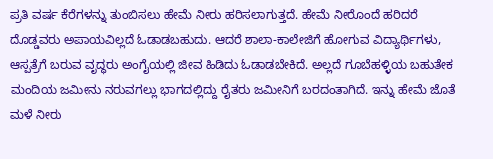ಪ್ರತಿ ವರ್ಷ ಕೆರೆಗಳನ್ನು ತುಂಬಿಸಲು ಹೇಮೆ ನೀರು ಹರಿಸಲಾಗುತ್ತದೆ. ಹೇಮೆ ನೀರೊಂದೆ ಹರಿದರೆ ದೊಡ್ಡವರು ಅಪಾಯವಿಲ್ಲದೆ ಓಡಾಡಬಹುದು. ಆದರೆ ಶಾಲಾ-ಕಾಲೇಜಿಗೆ ಹೋಗುವ ವಿದ್ಯಾರ್ಥಿಗಳು, ಆಸ್ಪತ್ರೆಗೆ ಬರುವ ವೃದ್ಧರು ಅಂಗೈಯಲ್ಲಿ ಜೀವ ಹಿಡಿದು ಓಡಾಡಬೇಕಿದೆ. ಅಲ್ಲದೆ ಗೂಬೆಹಳ್ಳಿಯ ಬಹುತೇಕ ಮಂದಿಯ ಜಮೀನು ನರುವಗಲ್ಲು ಭಾಗದಲ್ಲಿದ್ದು ರೈತರು ಜಮೀನಿಗೆ ಬರದಂತಾಗಿದೆ. ಇನ್ನು ಹೇಮೆ ಜೊತೆ ಮಳೆ ನೀರು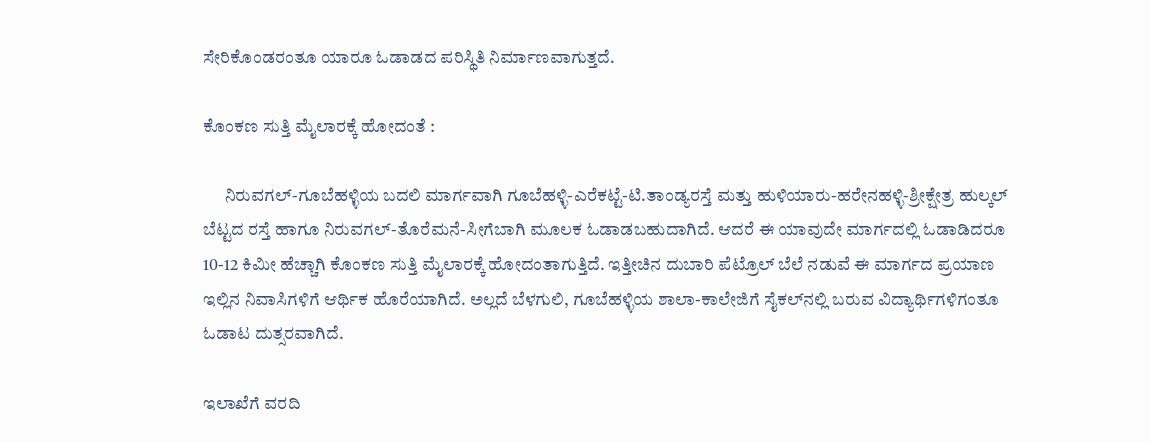ಸೇರಿಕೊಂಡರಂತೂ ಯಾರೂ ಓಡಾಡದ ಪರಿಸ್ಥಿತಿ ನಿರ್ಮಾಣವಾಗುತ್ತದೆ.

ಕೊಂಕಣ ಸುತ್ತಿ ಮೈಲಾರಕ್ಕೆ ಹೋದಂತೆ :

      ನಿರುವಗಲ್-ಗೂಬೆಹಳ್ಳಿಯ ಬದಲಿ ಮಾರ್ಗವಾಗಿ ಗೂಬೆಹಳ್ಳಿ-ಎರೆಕಟ್ಟೆ-ಟಿ.ತಾಂಡ್ಯರಸ್ತೆ ಮತ್ತು ಹುಳಿಯಾರು-ಹರೇನಹಳ್ಳಿ-ಶ್ರೀಕ್ಷೇತ್ರ ಹುಲ್ಕಲ್ ಬೆಟ್ಟದ ರಸ್ತೆ ಹಾಗೂ ನಿರುವಗಲ್-ತೊರೆಮನೆ-ಸೀಗೆಬಾಗಿ ಮೂಲಕ ಓಡಾಡಬಹುದಾಗಿದೆ. ಆದರೆ ಈ ಯಾವುದೇ ಮಾರ್ಗದಲ್ಲಿ ಓಡಾಡಿದರೂ 10-12 ಕಿಮೀ ಹೆಚ್ಚಾಗಿ ಕೊಂಕಣ ಸುತ್ತಿ ಮೈಲಾರಕ್ಕೆ ಹೋದಂತಾಗುತ್ತಿದೆ. ಇತ್ತೀಚಿನ ದುಬಾರಿ ಪೆಟ್ರೊಲ್ ಬೆಲೆ ನಡುವೆ ಈ ಮಾರ್ಗದ ಪ್ರಯಾಣ ಇಲ್ಲಿನ ನಿವಾಸಿಗಳಿಗೆ ಆರ್ಥಿಕ ಹೊರೆಯಾಗಿದೆ. ಅಲ್ಲದೆ ಬೆಳಗುಲಿ, ಗೂಬೆಹಳ್ಳಿಯ ಶಾಲಾ-ಕಾಲೇಜಿಗೆ ಸೈಕಲ್‍ನಲ್ಲಿ ಬರುವ ವಿದ್ಯಾರ್ಥಿಗಳಿಗಂತೂ ಓಡಾಟ ದುತ್ಸರವಾಗಿದೆ.

ಇಲಾಖೆಗೆ ವರದಿ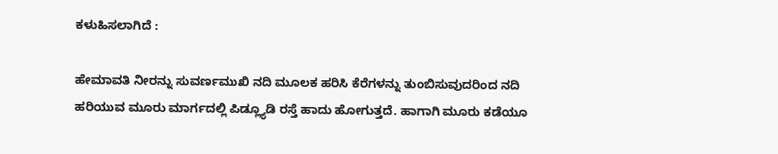ಕಳುಹಿಸಲಾಗಿದೆ :

ಹೇಮಾವತಿ ನೀರನ್ನು ಸುವರ್ಣಮುಖಿ ನದಿ ಮೂಲಕ ಹರಿಸಿ ಕೆರೆಗಳನ್ನು ತುಂಬಿಸುವುದರಿಂದ ನದಿ ಹರಿಯುವ ಮೂರು ಮಾರ್ಗದಲ್ಲಿ ಪಿಡ್ಲ್ಯೂಡಿ ರಸ್ತೆ ಹಾದು ಹೋಗುತ್ತದೆ. ಹಾಗಾಗಿ ಮೂರು ಕಡೆಯೂ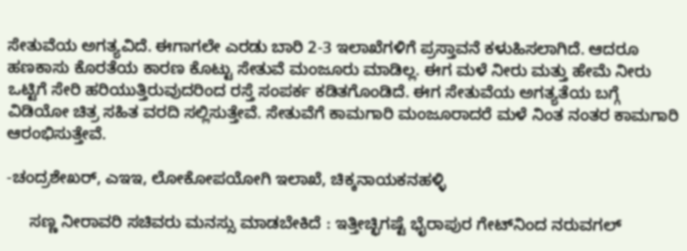ಸೇತುವೆಯ ಅಗತ್ಯವಿದೆ. ಈಗಾಗಲೇ ಎರಡು ಬಾರಿ 2-3 ಇಲಾಖೆಗಳಿಗೆ ಪ್ರಸ್ತಾವನೆ ಕಳುಹಿಸಲಾಗಿದೆ. ಆದರೂ ಹಣಕಾಸು ಕೊರತೆಯ ಕಾರಣ ಕೊಟ್ಟು ಸೇತುವೆ ಮಂಜೂರು ಮಾಡಿಲ್ಲ. ಈಗ ಮಳೆ ನೀರು ಮತ್ತು ಹೇಮೆ ನೀರು ಒಟ್ಟಿಗೆ ಸೇರಿ ಹರಿಯುತ್ತಿರುವುದರಿಂದ ರಸ್ತೆ ಸಂಪರ್ಕ ಕಡಿತಗೊಂಡಿದೆ. ಈಗ ಸೇತುವೆಯ ಅಗತ್ಯತೆಯ ಬಗ್ಗೆ ವಿಡಿಯೋ ಚಿತ್ರ ಸಹಿತ ವರದಿ ಸಲ್ಲಿಸುತ್ತೇವೆ. ಸೇತುವೆಗೆ ಕಾಮಗಾರಿ ಮಂಜೂರಾದರೆ ಮಳೆ ನಿಂತ ನಂತರ ಕಾಮಗಾರಿ ಆರಂಭಿಸುತ್ತೇವೆ.

-ಚಂದ್ರಶೇಖರ್, ಎಇಇ, ಲೋಕೋಪಯೋಗಿ ಇಲಾಖೆ, ಚಿಕ್ಕನಾಯಕನಹಳ್ಳಿ

     ಸಣ್ಣ ನೀರಾವರಿ ಸಚಿವರು ಮನಸ್ಸು ಮಾಡಬೇಕಿದೆ : ಇತ್ತೀಚ್ಛಿಗಷ್ಟೆ ಭೈರಾಪುರ ಗೇಟ್‍ನಿಂದ ನರುವಗಲ್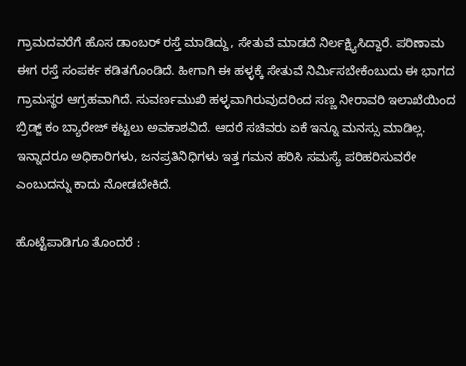ಗ್ರಾಮದವರೆಗೆ ಹೊಸ ಡಾಂಬರ್ ರಸ್ತೆ ಮಾಡಿದ್ದು, ಸೇತುವೆ ಮಾಡದೆ ನಿರ್ಲಕ್ಷ್ಯಿಸಿದ್ದಾರೆ. ಪರಿಣಾಮ ಈಗ ರಸ್ತೆ ಸಂಪರ್ಕ ಕಡಿತಗೊಂಡಿದೆ. ಹೀಗಾಗಿ ಈ ಹಳ್ಳಕ್ಕೆ ಸೇತುವೆ ನಿರ್ಮಿಸಬೇಕೆಂಬುದು ಈ ಭಾಗದ ಗ್ರಾಮಸ್ಥರ ಆಗ್ರಹವಾಗಿದೆ. ಸುವರ್ಣಮುಖಿ ಹಳ್ಳವಾಗಿರುವುದರಿಂದ ಸಣ್ಣ ನೀರಾವರಿ ಇಲಾಖೆಯಿಂದ ಬ್ರಿಡ್ಜ್ ಕಂ ಬ್ಯಾರೇಜ್ ಕಟ್ಟಲು ಅವಕಾಶವಿದೆ. ಆದರೆ ಸಚಿವರು ಏಕೆ ಇನ್ನೂ ಮನಸ್ಸು ಮಾಡಿಲ್ಲ. ಇನ್ನಾದರೂ ಅಧಿಕಾರಿಗಳು, ಜನಪ್ರತಿನಿಧಿಗಳು ಇತ್ತ ಗಮನ ಹರಿಸಿ ಸಮಸ್ಯೆ ಪರಿಹರಿಸುವರೇ ಎಂಬುದನ್ನು ಕಾದು ನೋಡಬೇಕಿದೆ.

ಹೊಟ್ಟೆಪಾಡಿಗೂ ತೊಂದರೆ :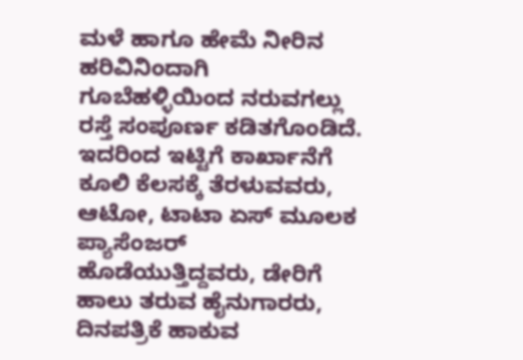ಮಳೆ ಹಾಗೂ ಹೇಮೆ ನೀರಿನ ಹರಿವಿನಿಂದಾಗಿ ಗೂಬೆಹಳ್ಳಿಯಿಂದ ನರುವಗಲ್ಲು ರಸ್ತೆ ಸಂಪೂರ್ಣ ಕಡಿತಗೊಂಡಿದೆ. ಇದರಿಂದ ಇಟ್ಟಿಗೆ ಕಾರ್ಖಾನೆಗೆ ಕೂಲಿ ಕೆಲಸಕ್ಕೆ ತೆರಳುವವರು, ಆಟೋ, ಟಾಟಾ ಏಸ್ ಮೂಲಕ ಪ್ಯಾಸೆಂಜರ್ ಹೊಡೆಯುತ್ತಿದ್ದವರು, ಡೇರಿಗೆ ಹಾಲು ತರುವ ಹೈನುಗಾರರು, ದಿನಪತ್ರಿಕೆ ಹಾಕುವ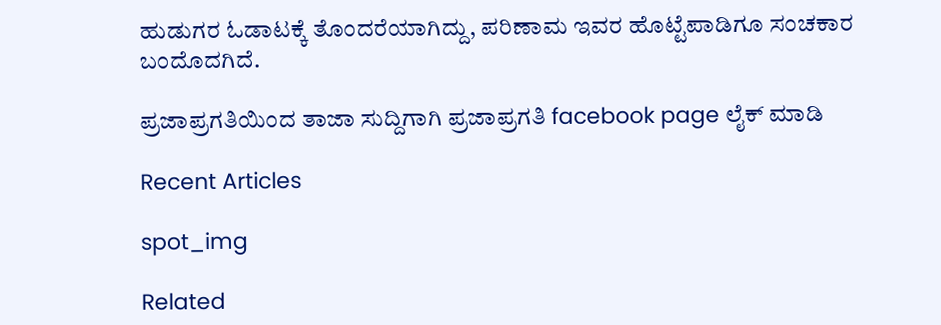ಹುಡುಗರ ಓಡಾಟಕ್ಕೆ ತೊಂದರೆಯಾಗಿದ್ದು, ಪರಿಣಾಮ ಇವರ ಹೊಟ್ಟೆಪಾಡಿಗೂ ಸಂಚಕಾರ ಬಂದೊದಗಿದೆ.

ಪ್ರಜಾಪ್ರಗತಿಯಿಂದ ತಾಜಾ ಸುದ್ದಿಗಾಗಿ ಪ್ರಜಾಪ್ರಗತಿ facebook page ಲೈಕ್ ಮಾಡಿ

Recent Articles

spot_img

Related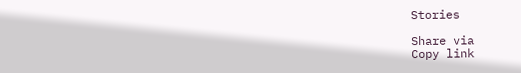Stories

Share via
Copy link